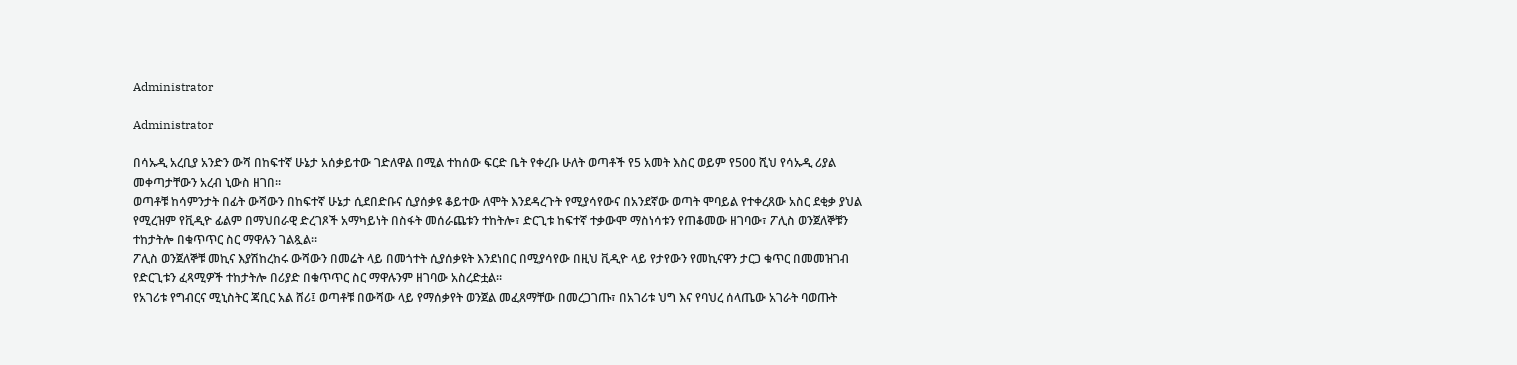Administrator

Administrator

በሳኡዲ አረቢያ አንድን ውሻ በከፍተኛ ሁኔታ አሰቃይተው ገድለዋል በሚል ተከሰው ፍርድ ቤት የቀረቡ ሁለት ወጣቶች የ5 አመት እስር ወይም የ500 ሺህ የሳኡዲ ሪያል መቀጣታቸውን አረብ ኒውስ ዘገበ፡፡
ወጣቶቹ ከሳምንታት በፊት ውሻውን በከፍተኛ ሁኔታ ሲደበድቡና ሲያሰቃዩ ቆይተው ለሞት እንደዳረጉት የሚያሳየውና በአንደኛው ወጣት ሞባይል የተቀረጸው አስር ደቂቃ ያህል የሚረዝም የቪዲዮ ፊልም በማህበራዊ ድረገጾች አማካይነት በስፋት መሰራጨቱን ተከትሎ፣ ድርጊቱ ከፍተኛ ተቃውሞ ማስነሳቱን የጠቆመው ዘገባው፣ ፖሊስ ወንጀለኞቹን ተከታትሎ በቁጥጥር ስር ማዋሉን ገልጿል፡፡
ፖሊስ ወንጀለኞቹ መኪና እያሽከረከሩ ውሻውን በመሬት ላይ በመጎተት ሲያሰቃዩት እንደነበር በሚያሳየው በዚህ ቪዲዮ ላይ የታየውን የመኪናዋን ታርጋ ቁጥር በመመዝገብ የድርጊቱን ፈጻሚዎች ተከታትሎ በሪያድ በቁጥጥር ስር ማዋሉንም ዘገባው አስረድቷል፡፡
የአገሪቱ የግብርና ሚኒስትር ጃቢር አል ሸሪ፤ ወጣቶቹ በውሻው ላይ የማሰቃየት ወንጀል መፈጸማቸው በመረጋገጡ፣ በአገሪቱ ህግ እና የባህረ ሰላጤው አገራት ባወጡት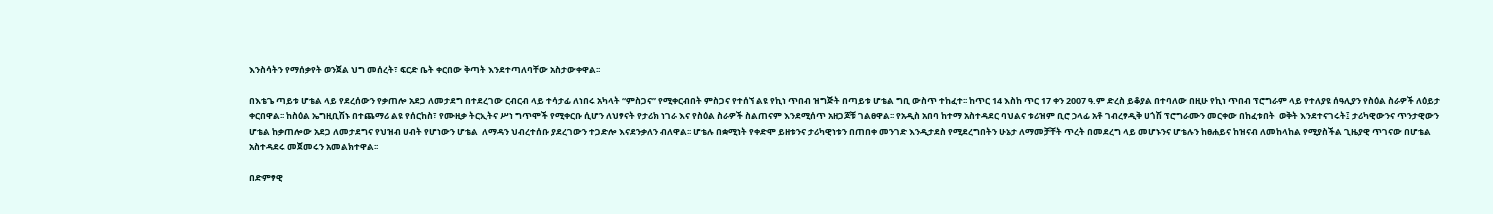እንስሳትን የማሰቃየት ወንጀል ህግ መሰረት፣ ፍርድ ቤት ቀርበው ቅጣት እንደተጣለባቸው አስታውቀዋል፡፡

በእቴጌ ጣይቱ ሆቴል ላይ የደረሰውን የቃጠሎ አደጋ ለመታደግ በተደረገው ርብርብ ላይ ተሳታፊ ለነበሩ አካላት “ምስጋና” የሚቀርብበት ምስጋና የተሰኘ ልዩ የኪነ ጥበብ ዝግጅት በጣይቱ ሆቴል ግቢ ውስጥ ተከፈተ፡፡ ከጥር 14 እስከ ጥር 17 ቀን 2007 ዓ.ም ድረስ ይቆያል በተባለው በዚሁ የኪነ ጥበብ ፕሮግራም ላይ የተለያዩ ሰዓሊያን የስዕል ስራዎች ለዕይታ ቀርበዋል፡፡ ከስዕል ኤግዚቢሽኑ በተጨማሪ ልዩ የሰርከስ፣ የሙዚቃ ትርኢትና ሥነ ግጥሞች የሚቀርቡ ሲሆን ለህፃናት የታሪክ ነገራ እና የስዕል ስራዎች ስልጠናም እንደሚሰጥ አዘጋጆቹ ገልፀዋል፡፡ የአዲስ አበባ ከተማ አስተዳደር ባህልና ቱሪዝም ቢሮ ኃላፊ አቶ ገብረፃዲቅ ሀጎሽ ፕሮግራሙን መርቀው በከፈቱበት  ወቅት እንደተናገሩት፤ ታሪካዊውንና ጥንታዊውን ሆቴል ከቃጠሎው አደጋ ለመታደግና የህዝብ ሀብት የሆነውን ሆቴል  ለማዳን ህብረተሰቡ ያደረገውን ተጋድሎ እናደንቃለን ብለዋል፡፡ ሆቴሉ በቋሚነት የቀድሞ ይዘቱንና ታሪካዊነቱን በጠበቀ መንገድ እንዲታደስ የሚደረግበትን ሁኔታ ለማመቻቸት ጥረት በመደረግ ላይ መሆኑንና ሆቴሉን ከፀሐይና ከዝናብ ለመከላከል የሚያስችል ጊዜያዊ ጥገናው በሆቴል አስተዳደሩ መጀመሩን አመልክተዋል፡፡

በድምፃዊ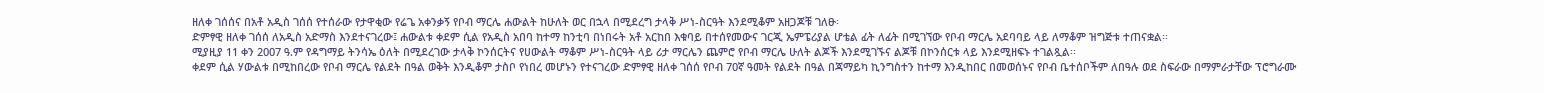ዘለቀ ገሰሰና በአቶ አዲስ ገሰሰ የተሰራው የታዋቂው የሬጌ አቀንቃኝ የቦብ ማርሌ ሐውልት ከሁለት ወር በኋላ በሚደረግ ታላቅ ሥነ-ስርዓት እንደሚቆም አዘጋጆቹ ገለፁ፡
ድምፃዊ ዘለቀ ገሰሰ ለአዲስ አድማስ እንደተናገረው፤ ሐውልቱ ቀደም ሲል የአዲስ አበባ ከተማ ከንቲባ በነበሩት አቶ አርከበ እቁባይ በተሰየመውና ገርጂ ኤምፔሪያል ሆቴል ፊት ለፊት በሚገኘው የቦብ ማርሌ አደባባይ ላይ ለማቆም ዝግጅቱ ተጠናቋል፡፡
ሚያዚያ 11 ቀን 2007 ዓ.ም የዳግማይ ትንሳኤ ዕለት በሚደረገው ታላቅ ኮንሰርትና የሀውልት ማቆም ሥነ-ስርዓት ላይ ሪታ ማርሌን ጨምሮ የቦብ ማርሌ ሁለት ልጆች እንደሚገኙና ልጆቹ በኮንሰርቱ ላይ እንደሚዘፍኑ ተገልጿል፡፡
ቀደም ሲል ሃውልቱ በሚከበረው የቦብ ማርሌ የልደት በዓል ወቅት እንዲቆም ታስቦ የነበረ መሆኑን የተናገረው ድምፃዊ ዘለቀ ገሰሰ የቦብ 70ኛ ዓመት የልደት በዓል በጃማይካ ኪንግስተን ከተማ እንዲከበር በመወሰኑና የቦብ ቤተሰቦችም ለበዓሉ ወደ ስፍራው በማምራታቸው ፕሮግራሙ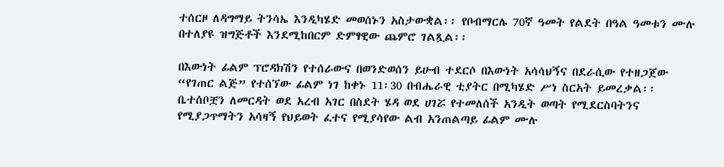ተሰርዞ ለዳግማይ ትንሳኤ እንዲካሄድ መወሰኑን አስታውቋል፡፡ የቦብማርሌ 70ኛ ዓመት የልደት በዓል ዓመቱን ሙሉ በተለያዩ ዝግጅቶች እንደሚከበርም ድምፃዊው ጨምሮ ገልጿል፡፡

በእውነት ፊልም ፕሮዳክሽን የተሰራውና በወንድወሰን ይሁብ ተደርሶ በእውነት አሳሳህኝና በደራሲው የተዘጋጀው “የገጠር ልጅ” የተሰኘው ፊልም ነገ ከቀኑ 11፡30 በብሔራዊ ቲያትር በሚካሄድ ሥነ ስርአት ይመረቃል፡፡ ቤተሰቦቿን ለመርዳት ወደ አረብ አገር በስደት ሄዳ ወደ ሀገሯ የተመለሰች አንዲት ወጣት የሚደርስባትንና የሚያጋጥማትን አሳዛኝ የህይወት ፈተና የሚያሳየው ልብ አንጠልጣይ ፊልም ሙሉ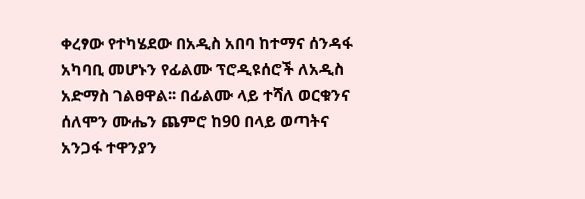ቀረፃው የተካሄደው በአዲስ አበባ ከተማና ሰንዳፋ አካባቢ መሆኑን የፊልሙ ፕሮዲዩሰሮች ለአዲስ አድማስ ገልፀዋል፡፡ በፊልሙ ላይ ተሻለ ወርቁንና ሰለሞን ሙሔን ጨምሮ ከ90 በላይ ወጣትና አንጋፋ ተዋንያን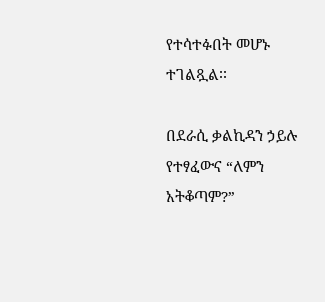የተሳተፉበት መሆኑ ተገልጿል፡፡

በደራሲ ቃልኪዳን ኃይሉ የተፃፈውና “ለምን አትቆጣም?”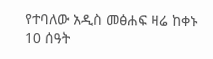የተባለው አዲስ መፅሐፍ ዛሬ ከቀኑ 10 ሰዓት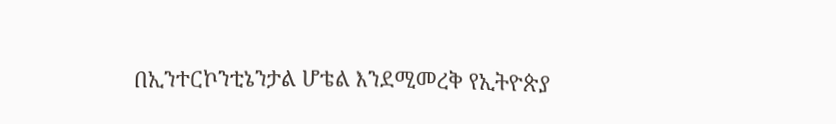በኢንተርኮንቲኔንታል ሆቴል እንደሚመረቅ የኢትዮጵያ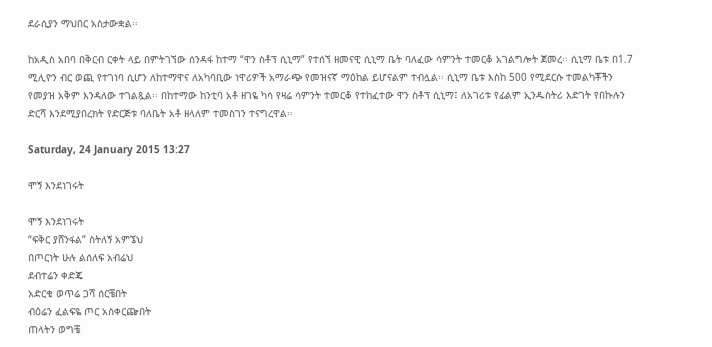ደራሲያን ማህበር አስታውቋል፡፡

ከአዲስ አበባ በቅርብ ርቀት ላይ በምትገኘው ሰንዳፋ ከተማ “ዋን ስቶፕ ሲኒማ” የተሰኘ ዘመናዊ ሲኒማ ቤት ባለፈው ሳምንት ተመርቆ አገልግሎት ጀመረ፡፡ ሲኒማ ቤቱ በ1.7 ሚሊዮን ብር ወጪ የተገነባ ሲሆን ለከተማዋና ለአካባቢው ነዋሪዎች አማራጭ የመዝናኛ ማዕከል ይሆናልም ተብሏል፡፡ ሲኒማ ቤቱ እስከ 500 የሚደርሱ ተመልካቾችን የመያዝ አቅም እንዳለው ተገልጿል፡፡ በከተማው ከንቲባ አቶ ዘገዬ ካሳ የዛሬ ሳምንት ተመርቆ የተከፈተው ዋን ስቶፕ ሲኒማ፤ ለአገሪቱ የፊልም ኢንዱስትሪ እድገት የበኩሉን ድርሻ እንደሚያበረክት የድርጅቱ ባለቤት አቶ ዘላለም ተመስገን ተናግረዋል፡፡

Saturday, 24 January 2015 13:27

ሞኝ እንደነገሩት

ሞኝ እንደነገሩት
“ፍቅር ያሸንፋል” ስትለኝ አምኜህ
በጦርነት ሁሉ ልሰለፍ አብሬህ
ደብተሬን ቀድጄ
አድርቄ ወጥሬ ጋሻ ሰርቼበት
ብዕሬን ፈልፍዬ ጦር አስቀርጬበት
ጠላትን ወግቼ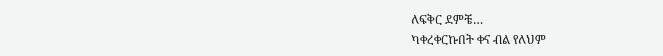ለፍቅር ደምቼ…
ካቀረቀርኩበት ቀና ብል የለህም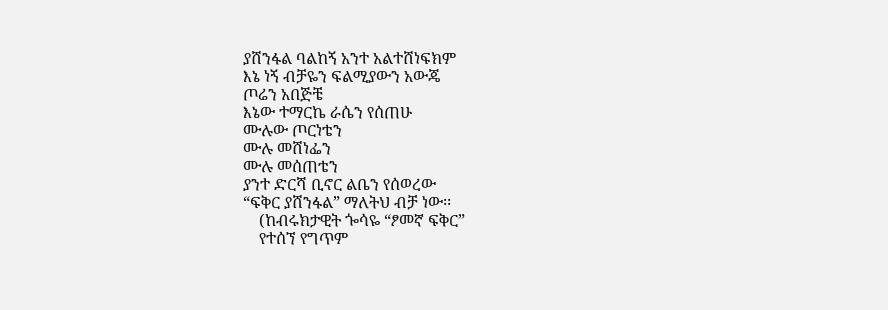ያሸንፋል ባልከኝ አንተ አልተሸነፍክም
እኔ ነኝ ብቻዬን ፍልሚያውን አውጄ
ጦሬን አበጅቼ
እኔው ተማርኬ ራሴን የሰጠሁ
ሙሉው ጦርነቴን
ሙሉ መሸነፌን
ሙሉ መሰጠቴን
ያንተ ድርሻ ቢኖር ልቤን የሰወረው
“ፍቅር ያሸንፋል” ማለትህ ብቻ ነው፡፡
    (ከብሩክታዊት ጐሳዬ “ፆመኛ ፍቅር”
    የተሰኘ የግጥም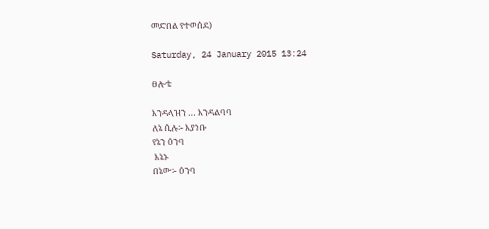መድበል የተወሰደ)

Saturday, 24 January 2015 13:24

ፀሎቴ

እንዳላዝን … እንዳልባባ
ለኔ ሲሉ፡- እያነቡ
የኔን ዕንባ
 እኔኑ
በኔው፡- ዕንባ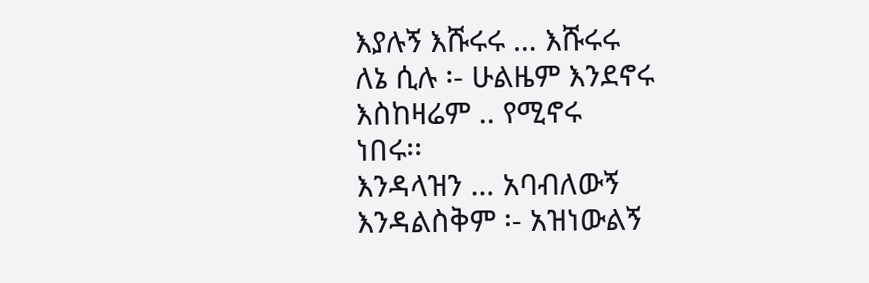እያሉኝ እሹሩሩ … እሹሩሩ
ለኔ ሲሉ ፡- ሁልዜም እንደኖሩ
እስከዛሬም .. የሚኖሩ
ነበሩ፡፡
እንዳላዝን … አባብለውኝ
እንዳልስቅም ፡- አዝነውልኝ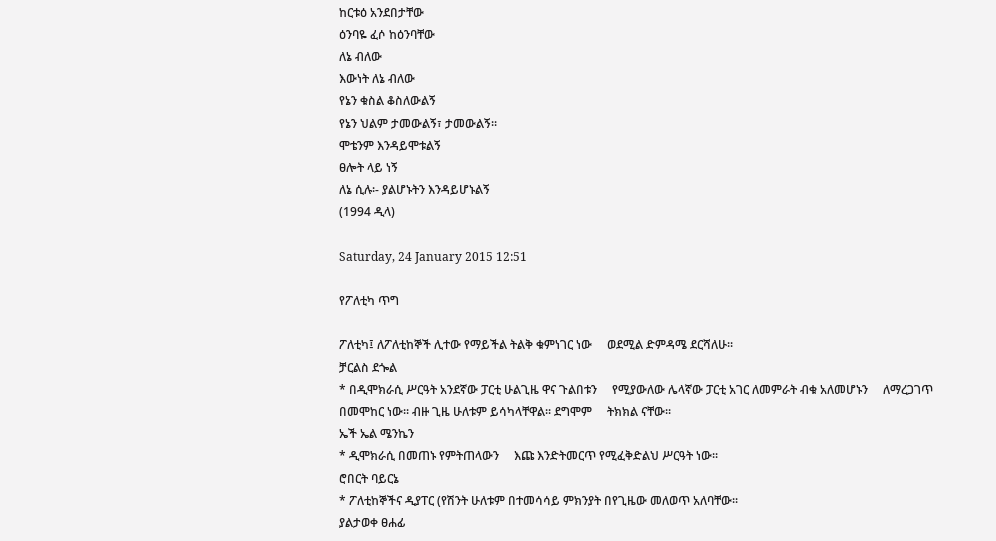ከርቱዕ አንደበታቸው
ዕንባዬ ፈሶ ከዕንባቸው
ለኔ ብለው
እውነት ለኔ ብለው
የኔን ቁስል ቆስለውልኝ
የኔን ህልም ታመውልኝ፣ ታመውልኝ፡፡
ሞቴንም እንዳይሞቱልኝ
ፀሎት ላይ ነኝ
ለኔ ሲሉ፡- ያልሆኑትን እንዳይሆኑልኝ
(1994 ዲላ)

Saturday, 24 January 2015 12:51

የፖለቲካ ጥግ

ፖለቲካ፤ ለፖለቲከኞች ሊተው የማይችል ትልቅ ቁምነገር ነው     ወደሚል ድምዳሜ ደርሻለሁ፡፡
ቻርልስ ደጐል
* በዲሞክራሲ ሥርዓት አንደኛው ፓርቲ ሁልጊዜ ዋና ጉልበቱን     የሚያውለው ሌላኛው ፓርቲ አገር ለመምራት ብቁ አለመሆኑን     ለማረጋገጥ በመሞከር ነው፡፡ ብዙ ጊዜ ሁለቱም ይሳካላቸዋል፡፡ ደግሞም     ትክክል ናቸው፡፡
ኤች ኤል ሜንኬን
* ዲሞክራሲ በመጠኑ የምትጠላውን     እጩ እንድትመርጥ የሚፈቅድልህ ሥርዓት ነው፡፡
ሮበርት ባይርኔ
* ፖለቲከኞችና ዲያፐር (የሽንት ሁለቱም በተመሳሳይ ምክንያት በየጊዜው መለወጥ አለባቸው፡፡
ያልታወቀ ፀሐፊ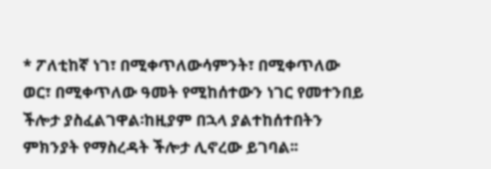* ፖለቲከኛ ነገ፣ በሚቀጥለውሳምንት፣ በሚቀጥለው   ወር፣ በሚቀጥለው ዓመት የሚከሰተውን ነገር የመተንበይ ችሎታ ያስፈልገዋል፡ከዚያም በኋላ ያልተከሰተበትን ምክንያት የማስረዳት ችሎታ ሊኖረው ይገባል፡፡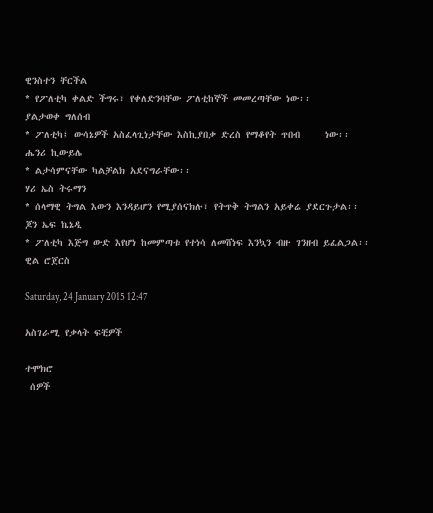ዊንስተን ቸርችል
* የፖለቲካ ቀልድ ችግሩ፣ የቀለድንባቸው ፖለቲከኞች መመረጣቸው ነው፡፡
ያልታወቀ ግለሰብ
* ፖለቲካ፤ ውሳኔዎች አስፈላጊነታቸው እስኪያበቃ ድረስ የማቆየት ጥበብ     ነው፡፡
ሔንሪ ኪውይሌ
* ልታሳምናቸው ካልቻልክ አደናግራቸው፡፡
ሃሪ ኤስ ትሩማን
* ሰላማዊ ትግል እውን እንዳይሆን የሚያሰናክሉ፣ የትጥቅ ትግልን አይቀሬ ያደርጉታል፡፡
ጆን ኤፍ ኬኔዲ
* ፖለቲካ እጅግ ውድ እየሆነ ከመምጣቱ የተነሳ ለመሸነፍ እንኳን ብዙ ገንዘብ ይፈልጋል፡፡
ዊል ሮጀርስ

Saturday, 24 January 2015 12:47

አስገራሚ የቃላት ፍቺዎች

ተሞክሮ
 ሰዎች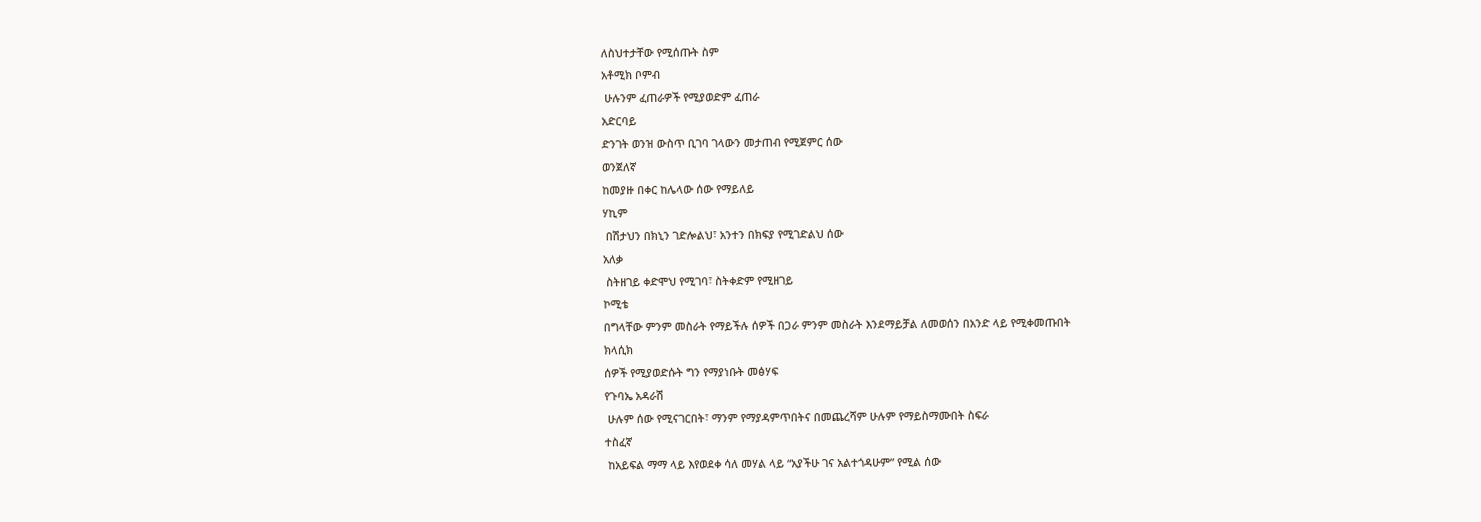ለስህተታቸው የሚሰጡት ስም
አቶሚክ ቦምብ
 ሁሉንም ፈጠራዎች የሚያወድም ፈጠራ
አድርባይ
ድንገት ወንዝ ውስጥ ቢገባ ገላውን መታጠብ የሚጀምር ሰው
ወንጀለኛ
ከመያዙ በቀር ከሌላው ሰው የማይለይ
ሃኪም
 በሽታህን በክኒን ገድሎልህ፣ አንተን በክፍያ የሚገድልህ ሰው
አለቃ
 ስትዘገይ ቀድሞህ የሚገባ፣ ስትቀድም የሚዘገይ
ኮሚቴ
በግላቸው ምንም መስራት የማይችሉ ሰዎች በጋራ ምንም መስራት እንደማይቻል ለመወሰን በአንድ ላይ የሚቀመጡበት
ክላሲክ
ሰዎች የሚያወድሱት ግን የማያነቡት መፅሃፍ
የጉባኤ አዳራሽ
 ሁሉም ሰው የሚናገርበት፣ ማንም የማያዳምጥበትና በመጨረሻም ሁሉም የማይስማሙበት ስፍራ
ተስፈኛ
 ከአይፍል ማማ ላይ እየወደቀ ሳለ መሃል ላይ “አያችሁ ገና አልተጎዳሁም” የሚል ሰው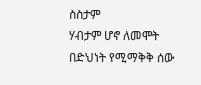ስስታም
ሃብታም ሆኖ ለመሞት በድህነት የሚማቅቅ ሰው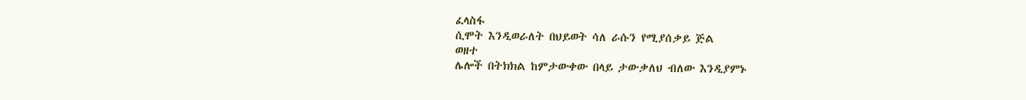ፈላስፋ
ሲሞት እንዲወራለት በህይወት ሳለ ራሱን የሚያሰቃይ ጅል
ወዘተ
ሌሎች በትክክል ከምታውቀው በላይ ታውቃለህ ብለው እንዲያምኑ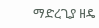ማድረጊያ ዘዴ